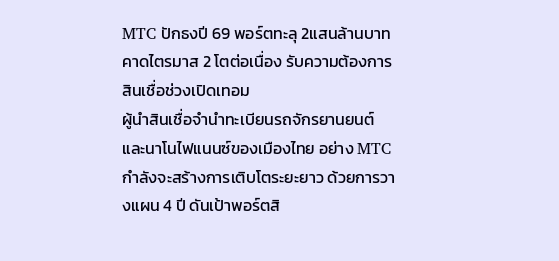MTC ปักธงปี 69 พอร์ตทะลุ 2แสนล้านบาท คาดไตรมาส 2 โตต่อเนื่อง รับความต้องการสินเชื่อช่วงเปิดเทอม
ผู้นำสินเชื่อจำนำทะเบียนรถจักรยานยนต์และนาโนไฟแนนซ์ของเมืองไทย อย่าง MTC กำลังจะสร้างการเติบโตระยะยาว ด้วยการวางแผน 4 ปี ดันเป้าพอร์ตสิ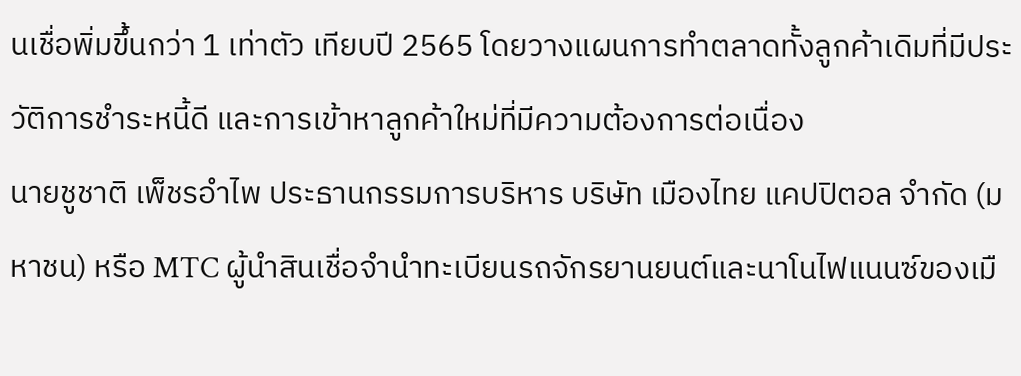นเชื่อพิ่มขึ้นกว่า 1 เท่าตัว เทียบปี 2565 โดยวางแผนการทำตลาดทั้งลูกค้าเดิมที่มีประวัติการชำระหนี้ดี และการเข้าหาลูกค้าใหม่ที่มีความต้องการต่อเนื่อง
นายชูชาติ เพ็ชรอำไพ ประธานกรรมการบริหาร บริษัท เมืองไทย แคปปิตอล จำกัด (มหาชน) หรือ MTC ผู้นำสินเชื่อจำนำทะเบียนรถจักรยานยนต์และนาโนไฟแนนซ์ของเมื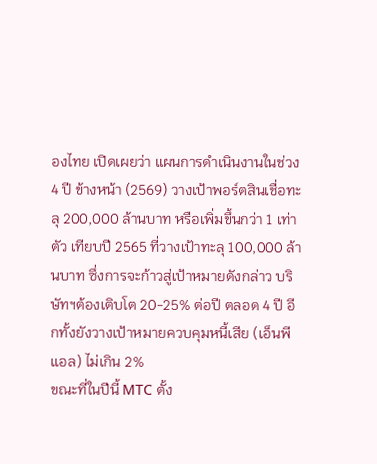องไทย เปิดเผยว่า แผนการดำเนินงานในช่วง 4 ปี ข้างหน้า (2569) วางเป้าพอร์ตสินเชื่อทะลุ 200,000 ล้านบาท หรือเพิ่มขึ้นกว่า 1 เท่าตัว เทียบปี 2565 ที่วางเป้าทะลุ 100,000 ล้านบาท ซึ่งการจะก้าวสู่เป้าหมายดังกล่าว บริษัทฯต้องเติบโต 20-25% ต่อปี ตลอด 4 ปี อีกทั้งยังวางเป้าหมายควบคุมหนี้เสีย (เอ็นพีแอล) ไม่เกิน 2%
ขณะที่ในปีนี้ MTC ตั้ง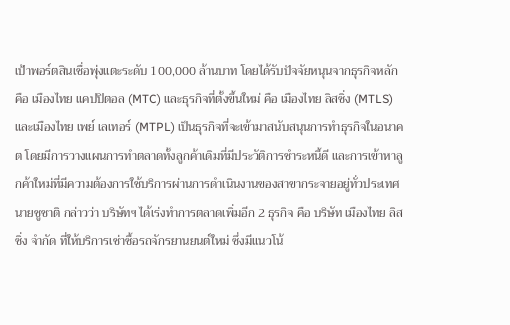เป้าพอร์ตสินเชื่อพุ่งแตะระดับ 100,000 ล้านบาท โดยได้รับปัจจัยหนุนจากธุรกิจหลักคือ เมืองไทย แคปปิตอล (MTC) และธุรกิจที่ตั้งขึ้นใหม่ คือ เมืองไทย ลิสซิ่ง (MTLS) และเมืองไทย เพย์ เลเทอร์ (MTPL) เป็นธุรกิจที่จะเข้ามาสนับสนุนการทำธุรกิจในอนาคต โดยมีการวางแผนการทำตลาดทั้งลูกค้าเดิมที่มีประวัติการชำระหนี้ดี และการเข้าหาลูกค้าใหม่ที่มีความต้องการใช้บริการผ่านการดำเนินงานของสาขากระจายอยู่ทั่วประเทศ
นายชูชาติ กล่าวว่า บริษัทฯ ได้เร่งทำการตลาดเพิ่มอีก 2 ธุรกิจ คือ บริษัท เมืองไทย ลิสซิ่ง จำกัด ที่ให้บริการเช่าซื้อรถจักรยานยนต์ใหม่ ซึ่งมีแนวโน้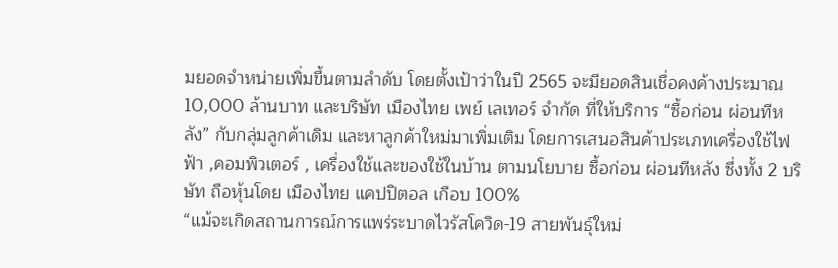มยอดจำหน่ายเพิ่มขึ้นตามลำดับ โดยตั้งเป้าว่าในปี 2565 จะมียอดสินเชื่อคงค้างประมาณ 10,000 ล้านบาท และบริษัท เมืองไทย เพย์ เลเทอร์ จำกัด ที่ให้บริการ “ซื้อก่อน ผ่อนทีหลัง” กับกลุ่มลูกค้าเดิม และหาลูกค้าใหม่มาเพิ่มเติม โดยการเสนอสินค้าประเภทเครื่องใช้ไฟฟ้า ,คอมพิวเตอร์ , เครื่องใช้และของใช้ในบ้าน ตามนโยบาย ซื้อก่อน ผ่อนทีหลัง ซึ่งทั้ง 2 บริษัท ถือหุ้นโดย เมืองไทย แคปปิตอล เกือบ 100%
“แม้จะเกิดสถานการณ์การแพร่ระบาดไวรัสโควิด-19 สายพันธุ์ใหม่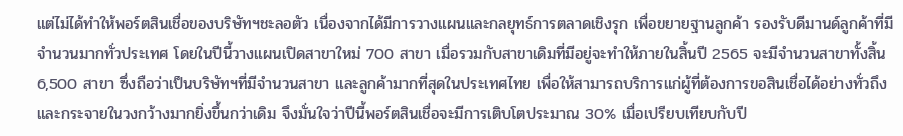แต่ไม่ได้ทำให้พอร์ตสินเชื่อของบริษัทฯชะลอตัว เนื่องจากได้มีการวางแผนและกลยุทธ์การตลาดเชิงรุก เพื่อขยายฐานลูกค้า รองรับดีมานด์ลูกค้าที่มีจำนวนมากทั่วประเทศ โดยในปีนี้วางแผนเปิดสาขาใหม่ 700 สาขา เมื่อรวมกับสาขาเดิมที่มีอยู่จะทำให้ภายในสิ้นปี 2565 จะมีจำนวนสาขาทั้งสิ้น 6,500 สาขา ซึ่งถือว่าเป็นบริษัทฯที่มีจำนวนสาขา และลูกค้ามากที่สุดในประเทศไทย เพื่อให้สามารถบริการแก่ผู้ที่ต้องการขอสินเชื่อได้อย่างทั่วถึงและกระจายในวงกว้างมากยิ่งขึ้นกว่าเดิม จึงมั่นใจว่าปีนี้พอร์ตสินเชื่อจะมีการเติบโตประมาณ 30% เมื่อเปรียบเทียบกับปี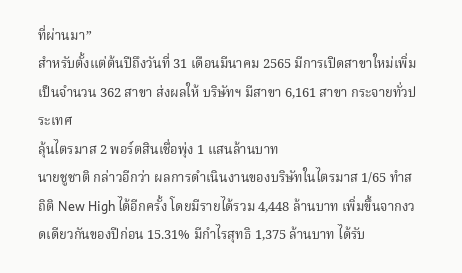ที่ผ่านมา”
สำหรับตั้งแต่ต้นปีถึงวันที่ 31 เดือนมีนาคม 2565 มีการเปิดสาขาใหม่เพิ่มเป็นจำนวน 362 สาขา ส่งผลให้ บริษัทฯ มีสาขา 6,161 สาขา กระจายทั่วประเทศ
ลุ้นไตรมาส 2 พอร์ตสินเชื่อพุ่ง 1 แสนล้านบาท
นายชูชาติ กล่าวอีกว่า ผลการดำเนินงานของบริษัทในไตรมาส 1/65 ทำสถิติ New High ได้อีกครั้ง โดยมีรายได้รวม 4,448 ล้านบาท เพิ่มขึ้นจากงวดเดียวกันของปีก่อน 15.31% มีกำไรสุทธิ 1,375 ล้านบาท ได้รับ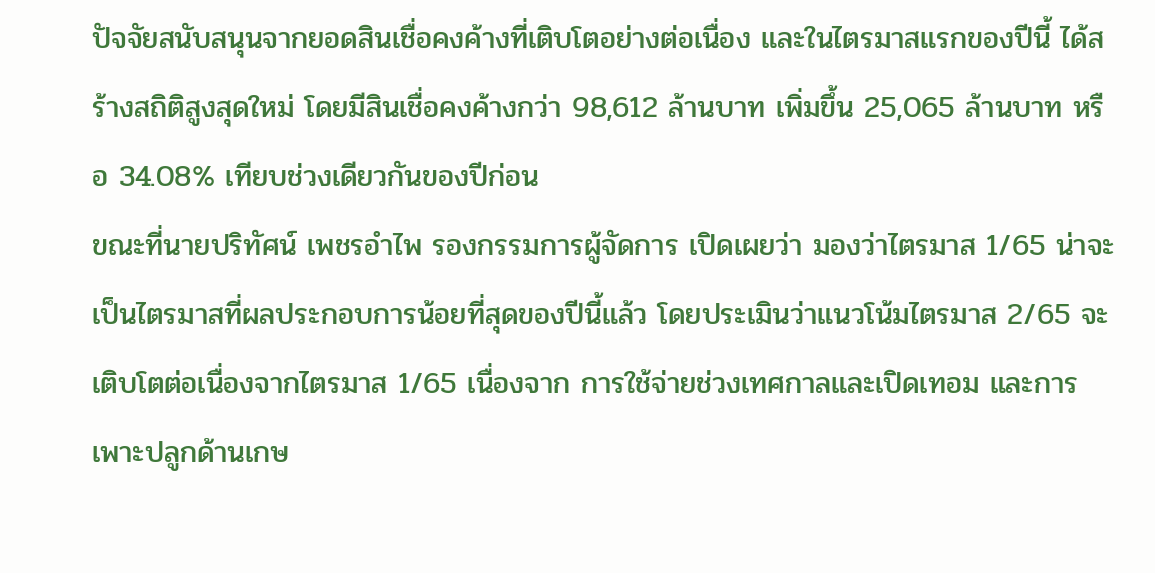ปัจจัยสนับสนุนจากยอดสินเชื่อคงค้างที่เติบโตอย่างต่อเนื่อง และในไตรมาสแรกของปีนี้ ได้สร้างสถิติสูงสุดใหม่ โดยมีสินเชื่อคงค้างกว่า 98,612 ล้านบาท เพิ่มขึ้น 25,065 ล้านบาท หรือ 34.08% เทียบช่วงเดียวกันของปีก่อน
ขณะที่นายปริทัศน์ เพชรอำไพ รองกรรมการผู้จัดการ เปิดเผยว่า มองว่าไตรมาส 1/65 น่าจะเป็นไตรมาสที่ผลประกอบการน้อยที่สุดของปีนี้แล้ว โดยประเมินว่าแนวโน้มไตรมาส 2/65 จะเติบโตต่อเนื่องจากไตรมาส 1/65 เนื่องจาก การใช้จ่ายช่วงเทศกาลและเปิดเทอม และการเพาะปลูกด้านเกษ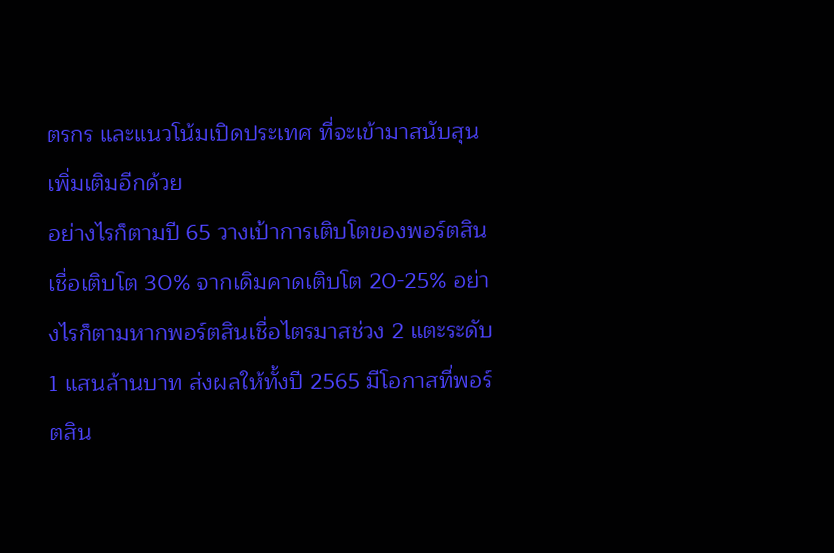ตรกร และแนวโน้มเปิดประเทศ ที่จะเข้ามาสนับสุนเพิ่มเติมอีกด้วย
อย่างไรก็ตามปี 65 วางเป้าการเติบโตของพอร์ตสินเชื่อเติบโต 30% จากเดิมคาดเติบโต 20-25% อย่างไรก็ตามหากพอร์ตสินเชื่อไตรมาสช่วง 2 แตะระดับ 1 แสนล้านบาท ส่งผลให้ทั้งปี 2565 มีโอกาสที่พอร์ตสิน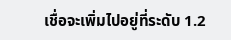เชื่อจะเพิ่มไปอยู่ที่ระดับ 1.2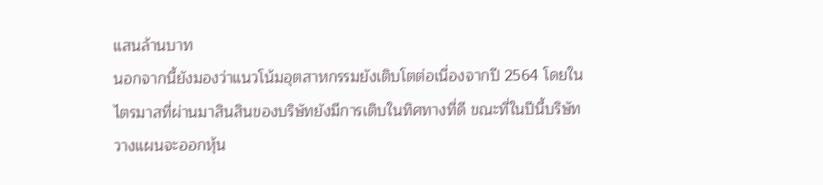แสนล้านบาท
นอกจากนี้ยังมองว่าแนวโน้มอุตสาหกรรมยังเติบโตต่อเนื่องจากปี 2564 โดยในไตรมาสที่ผ่านมาสินสินของบริษัทยังมีการเติบในทิศทางที่ดี ขณะที่ในปีนี้บริษัทวางแผนจะออกหุ้น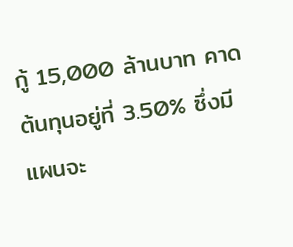กู้ 15,000 ล้านบาท คาดต้นทุนอยู่ที่ 3.50% ซึ่งมีแผนจะ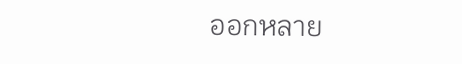ออกหลาย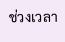ช่วงเวลา